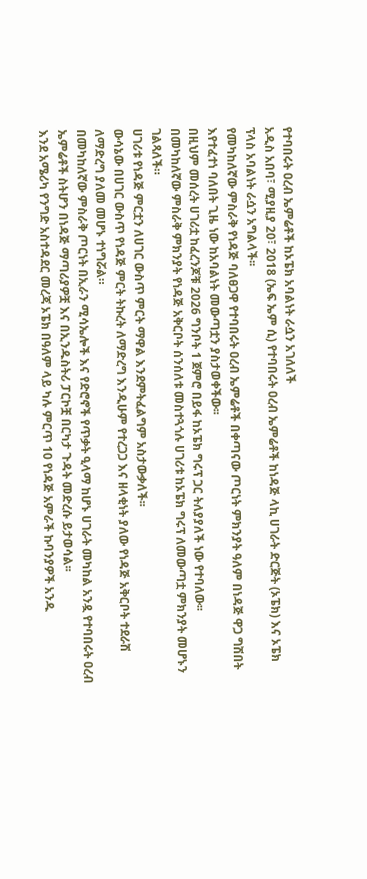የተባበሩት ዐረብ ኤምሬቶች ከኦፔክ አባልነት ራሷን አገለለች
አዲስ አበባ፣ ሚያዚያ 20፣ 2018 (ኤፍ ኤም ሲ) የተባበሩት ዐረብ ኤምሬቶች ከነዳጅ ላኪ ሀገራት ድርጅት (ኦፔክ) እና ኦፔክ ፕላስ አባልነት ራሷን አግልላች፡፡
የመካከለኛው ምስራቅ የነዳጅ ባለፀጋዋ የተባበሩት ዐረብ ኤምሬቶች በቀጣናው ጦርነት ምክንያት ዓለም በነዳጅ ዋጋ ግሽበት እየተፈተነ ባለበት ጊዜ ነው ከአባልነት መውጣቷን ያስታወቀችው፡፡
በዚህም መሰረት ሀገሪቷ ከፈረንጆቹ 2026 ግንቦት 1 ጀምሮ በይፋ ከኦፔክ ግሩፕ ጋር ትለያያለች ነው የተባለው፡፡
በመካከለኛው ምስራቅ ምክንያት የነዳጅ አቅርቦት ሰንሰለቱ መስተጓጎሉ ሀገሪቱ ከኦፔክ ግሩፕ ለመውጣቷ ምክንያት መሆኑን ገልጻለች።
ሀገሪቱ የነዳጅ ምርቷን ለሀገር ውስጥ ምርት ማዋል እንደምትፈልግም አስታውቃለች፡፡
ውሳኔው በሀገር ውስጥ የነዳጅ ምርት ትኩረት ለማድረግ እንዲሁም የተረጋጋ እና ዘላቂነት ያለው የነዳጅ አቅርቦት ተደራሽ ለማድረግ ያለመ መሆኑ ተነግሯል።
በመካከለኛው ምስራቅ ጦርነት በኢራን ሚሳኤሎች እና የድሮኖች የጥቃት ዒላማ ከሆኑ ሀገራት መካከል አንዷ የተባበሩት ዐረብ ኤምሬቶች ስትሆን በነዳጅ ማጣሪያዎቿ እና በኢንዱስትሪ ፓርኮቿ በርካታ ጉዳት መድረሱ ይታወሳል፡፡
እንደ አሜሪካ የንግድ አስተዳደር መረጃ ኦፔክ በዓለም ላይ ካሉ ምርጥ 10 የነዳጅ አምራች ኩባንያዎች አንዱ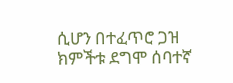ሲሆን በተፈጥሮ ጋዝ ክምችቱ ደግሞ ሰባተኛ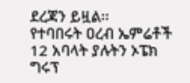ደረጃን ይዟል፡፡
የተባበሩት ዐረብ ኤምሬቶች 12 አባላት ያሉትን ኦፔክ ግሩፕ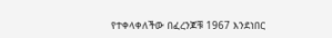የተቀላቀለችው በፈረንጆቹ 1967 እንደነበር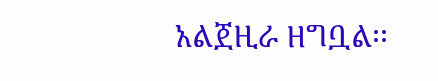አልጀዚራ ዘግቧል፡፡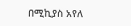በሚኪያስ አየለ